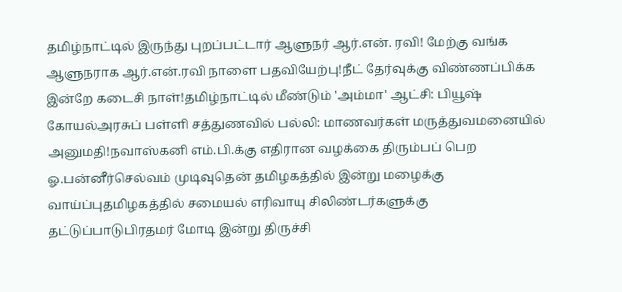தமிழ்நாட்டில் இருந்து புறப்பட்டார் ஆளுநர் ஆர்.என். ரவி! மேற்கு வங்க ஆளுநராக ஆர்.என்.ரவி நாளை பதவியேற்பு!நீட் தேர்வுக்கு விண்ணப்பிக்க இன்றே கடைசி நாள்!தமிழ்நாட்டில் மீண்டும் 'அம்மா' ஆட்சி: பியூஷ் கோயல்அரசுப் பள்ளி சத்துணவில் பல்லி: மாணவர்கள் மருத்துவமனையில் அனுமதி!நவாஸ்கனி எம்.பி.க்கு எதிரான வழக்கை திரும்பப் பெற ஓ.பன்னீர்செல்வம் முடிவுதென் தமிழகத்தில் இன்று மழைக்கு வாய்ப்புதமிழகத்தில் சமையல் எரிவாயு சிலிண்டர்களுக்கு தட்டுப்பாடுபிரதமர் மோடி இன்று திருச்சி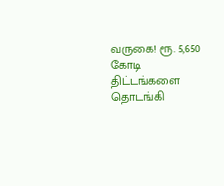வருகை! ரூ. 5,650 கோடி திட்டங்களை தொடங்கி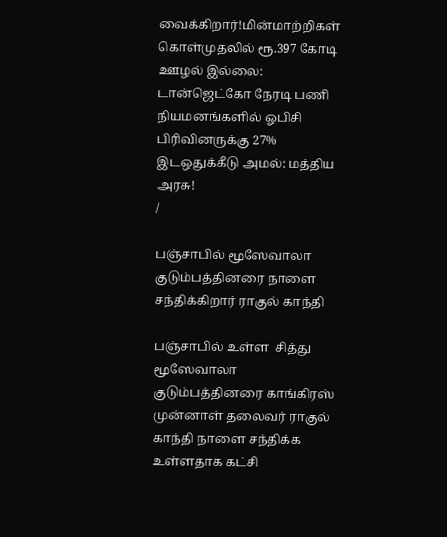வைக்கிறார்!மின்மாற்றிகள் கொள்முதலில் ரூ.397 கோடி ஊழல் இல்லை: டான்ஜெட்கோ நேரடி பணி நியமனங்களில் ஓபிசி பிரிவினருக்கு 27% இடஒதுக்கீடு அமல்: மத்திய அரசு!
/

பஞ்சாபில் மூஸேவாலா குடும்பத்தினரை நாளை சந்திக்கிறார் ராகுல் காந்தி

பஞ்சாபில் உள்ள  சித்து மூஸேவாலா குடும்பத்தினரை காங்கிரஸ் முன்னாள் தலைவர் ராகுல் காந்தி நாளை சந்திக்க உள்ளதாக கட்சி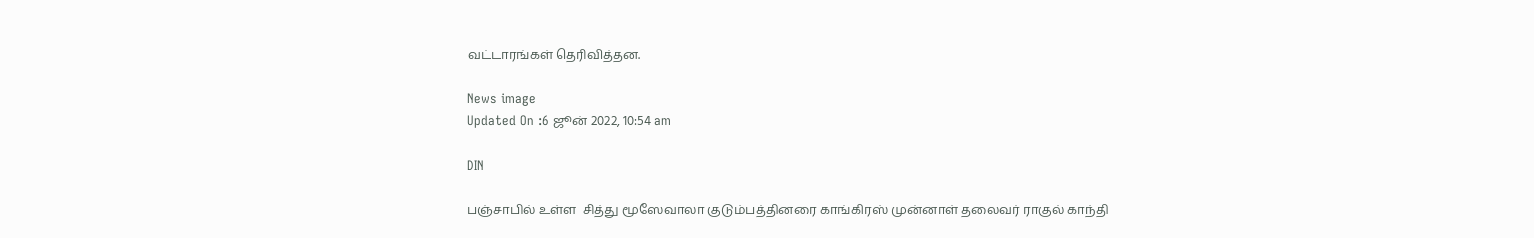வட்டாரங்கள் தெரிவித்தன.

News image
Updated On :6 ஜூன் 2022, 10:54 am

DIN

பஞ்சாபில் உள்ள  சித்து மூஸேவாலா குடும்பத்தினரை காங்கிரஸ் முன்னாள் தலைவர் ராகுல் காந்தி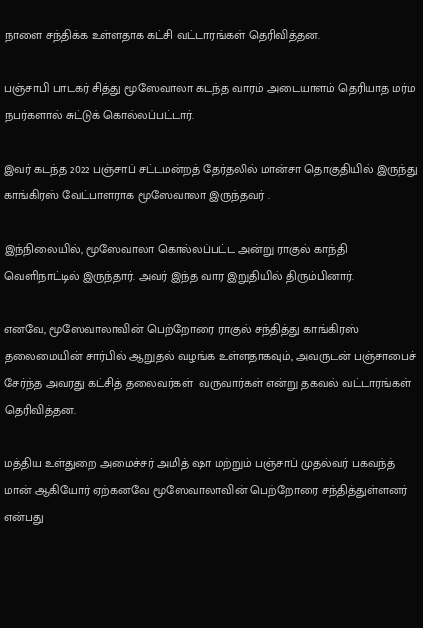நாளை சந்திக்க உள்ளதாக கட்சி வட்டாரங்கள் தெரிவித்தன.

பஞ்சாபி பாடகர் சித்து மூஸேவாலா கடந்த வாரம் அடையாளம் தெரியாத மர்ம நபர்களால் சுட்டுக் கொல்லப்பட்டார்.

இவர் கடந்த 2022 பஞ்சாப் சட்டமன்றத் தேர்தலில் மான்சா தொகுதியில் இருந்து காங்கிரஸ் வேட்பாளராக மூஸேவாலா இருந்தவர் .

இந்நிலையில், மூஸேவாலா கொல்லப்பட்ட அன்று ராகுல் காந்தி வெளிநாட்டில் இருந்தார். அவர் இந்த வார இறுதியில் திரும்பினார்.

எனவே, மூஸேவாலாவின் பெற்றோரை ராகுல் சந்தித்து காங்கிரஸ் தலைமையின் சார்பில் ஆறுதல் வழங்க உள்ளதாகவும், அவருடன் பஞ்சாபைச் சேர்ந்த அவரது கட்சித் தலைவர்கள்  வருவார்கள் என்று தகவல் வட்டாரங்கள் தெரிவித்தன.

மத்திய உள்துறை அமைச்சர் அமித் ஷா மற்றும் பஞ்சாப் முதல்வர் பகவந்த் மான் ஆகியோர் ஏற்கனவே மூஸேவாலாவின் பெற்றோரை சந்தித்துள்ளனர் என்பது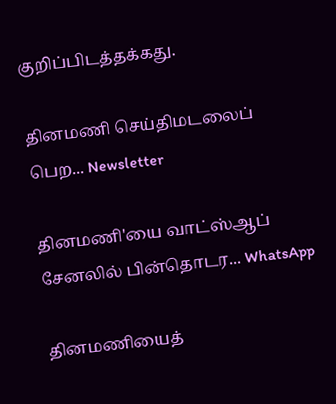குறிப்பிடத்தக்கது.

தினமணி செய்திமடலைப் பெற... Newsletter

தினமணி'யை வாட்ஸ்ஆப் சேனலில் பின்தொடர... WhatsApp

தினமணியைத்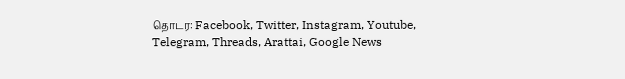தொடர: Facebook, Twitter, Instagram, Youtube, Telegram, Threads, Arattai, Google News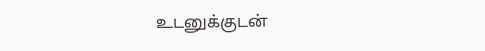உடனுக்குடன்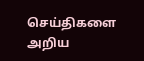செய்திகளை அறிய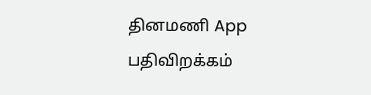தினமணி App பதிவிறக்கம்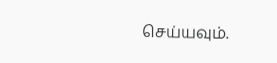செய்யவும்.